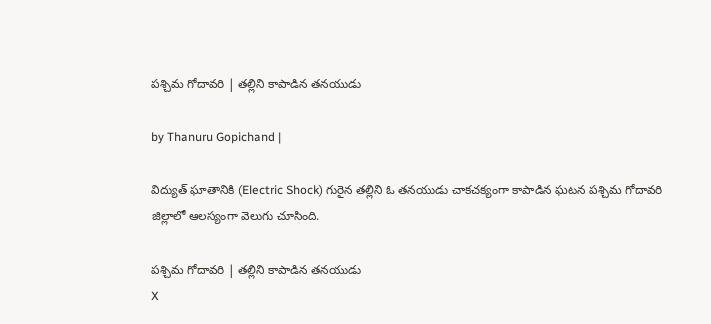పశ్చిమ గోదావరి | తల్లిని కాపాడిన తనయుడు

by Thanuru Gopichand |

విద్యుత్ ఘాతానికి (Electric Shock) గురైన తల్లిని ఓ తనయుడు చాకచక్యంగా కాపాడిన ఘటన పశ్చిమ గోదావరి జిల్లాలో ఆలస్యంగా వెలుగు చూసింది.

పశ్చిమ గోదావరి | తల్లిని కాపాడిన తనయుడు
X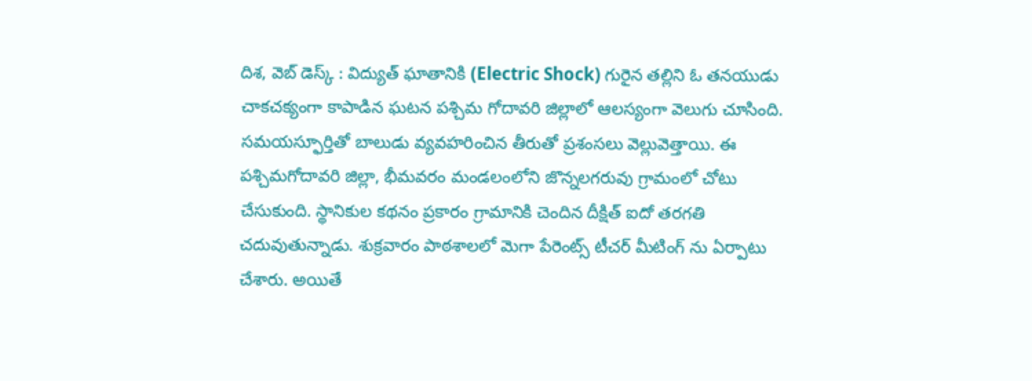దిశ, వెబ్ డెస్క్ : విద్యుత్ ఘాతానికి (Electric Shock) గురైన తల్లిని ఓ తనయుడు చాకచక్యంగా కాపాడిన ఘటన పశ్చిమ గోదావరి జిల్లాలో ఆలస్యంగా వెలుగు చూసింది. సమయస్ఫూర్తితో బాలుడు వ్యవహరించిన తీరుతో ప్రశంసలు వెల్లువెత్తాయి. ఈ పశ్చిమగోదావరి జిల్లా, భీమవరం మండలంలోని జొన్నలగరువు గ్రామంలో చోటు చేసుకుంది. స్థానికుల కథనం ప్రకారం గ్రామానికి చెందిన దీక్షిత్ ఐదో తరగతి చదువుతున్నాడు. శుక్రవారం పాఠశాలలో మెగా పేరెంట్స్ టీచర్ మీటింగ్ ను ఏర్పాటు చేశారు. అయితే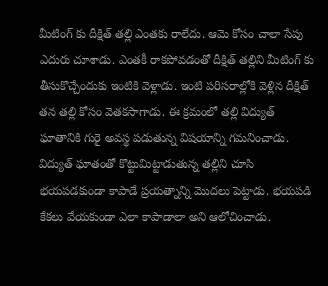మీటింగ్ కు దీక్షిత్ తల్లి ఎంతకు రాలేదు. ఆమె కోసం చాలా సేపు ఎదురు చూశాడు. ఎంతకీ రాకపోవడంతో దీక్షిత్ తల్లిని మీటింగ్ కు తీసుకొచ్చేందుకు ఇంటికి వెళ్లాడు. ఇంటి పరిసరాల్లోకి వెళ్లిన దీక్షిత్ తన తల్లి కోసం వెతకసాగాడు. ఈ క్రమంలో తల్లి విద్యుత్ ఘాతానికి గురై అవస్థ పడుతున్న విషయాన్ని గమనించాడు. విద్యుత్ ఘాతంతో కొట్టుమిట్టాడుతున్న తల్లిని చూసి భయపడకుండా కాపాడే ప్రయత్నాన్ని మొదలు పెట్టాడు. భయపడి కేకలు వేయకుండా ఎలా కాపాడాలా అని ఆలోచించాడు.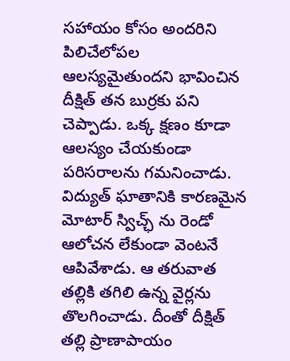సహాయం కోసం అందరిని పిలిచేలోపల ఆలస్యమైతుందని భావించిన దీక్షిత్ తన బుర్రకు పని చెప్పాడు. ఒక్క క్షణం కూడా ఆలస్యం చేయకుండా పరిసరాలను గమనించాడు. విద్యుత్ ఘాతానికి కారణమైన మోటార్ స్విచ్ఛ్ ను రెండో ఆలోచన లేకుండా వెంటనే ఆపివేశాడు. ఆ తరువాత తల్లికి తగిలి ఉన్న వైర్లను తొలగించాడు. దీంతో దీక్షిత్ తల్లి ప్రాణాపాయం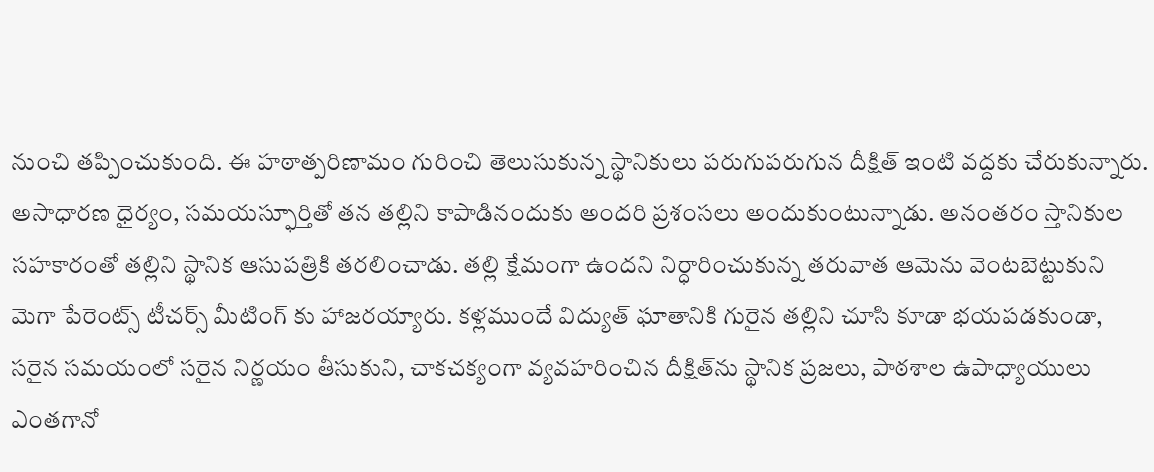నుంచి తప్పించుకుంది. ఈ హఠాత్పరిణామం గురించి తెలుసుకున్న స్థానికులు పరుగుపరుగున దీక్షిత్ ఇంటి వద్దకు చేరుకున్నారు. అసాధారణ ధైర్యం, సమయస్ఫూర్తితో తన తల్లిని కాపాడినందుకు అందరి ప్రశంసలు అందుకుంటున్నాడు. అనంతరం స్తానికుల సహకారంతో తల్లిని స్థానిక ఆసుపత్రికి తరలించాడు. తల్లి క్షేమంగా ఉందని నిర్ధారించుకున్న తరువాత ఆమెను వెంటబెట్టుకుని మెగా పేరెంట్స్ టీచర్స్ మీటింగ్ కు హాజరయ్యారు. కళ్లముందే విద్యుత్ ఘాతానికి గురైన తల్లిని చూసి కూడా భయపడకుండా, సరైన సమయంలో సరైన నిర్ణయం తీసుకుని, చాకచక్యంగా వ్యవహరించిన దీక్షిత్‌ను స్థానిక ప్రజలు, పాఠశాల ఉపాధ్యాయులు ఎంతగానో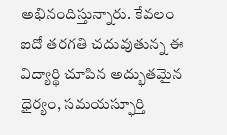అభినందిస్తున్నారు. కేవలం ఐదో తరగతి చదువుతున్న ఈ విద్యార్థి చూపిన అద్భుతమైన ధైర్యం, సమయస్ఫూర్తి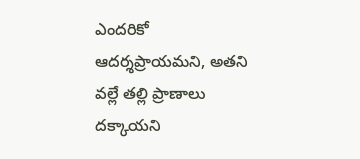ఎందరికో ఆదర్శప్రాయమని, అతని వల్లే తల్లి ప్రాణాలు దక్కాయని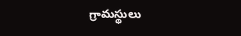గ్రామస్థులు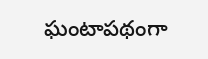ఘంటాపథంగా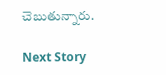చెబుతున్నారు.

Next Story